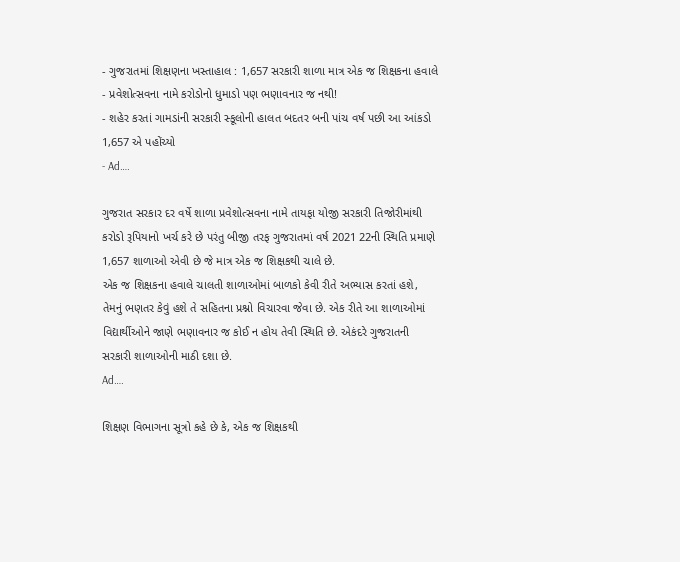- ગુજરાતમાં શિક્ષણના ખસ્તાહાલ : 1,657 સરકારી શાળા માત્ર એક જ શિક્ષકના હવાલે
- પ્રવેશોત્સવના નામે કરોડોનો ધુમાડો પણ ભણાવનાર જ નથી!
- શહેર કરતાં ગામડાંની સરકારી સ્કૂલોની હાલત બદતર બની પાંચ વર્ષ પછી આ આંકડો 1,657 એ પહોંચ્યો
- Ad….

ગુજરાત સરકાર દર વર્ષે શાળા પ્રવેશોત્સવના નામે તાયફા યોજી સરકારી તિજોરીમાંથી કરોડો રૂપિયાનો ખર્ચ કરે છે પરંતુ બીજી તરફ ગુજરાતમાં વર્ષ 2021 22ની સ્થિતિ પ્રમાણે 1,657 શાળાઓ એવી છે જે માત્ર એક જ શિક્ષકથી ચાલે છે.
એક જ શિક્ષકના હવાલે ચાલતી શાળાઓમાં બાળકો કેવી રીતે અભ્યાસ કરતાં હશે, તેમનું ભણતર કેવું હશે તે સહિતના પ્રશ્નો વિચારવા જેવા છે. એક રીતે આ શાળાઓમાં વિદ્યાર્થીઓને જાણે ભણાવનાર જ કોઈ ન હોય તેવી સ્થિતિ છે. એકંદરે ગુજરાતની સરકારી શાળાઓની માઠી દશા છે.
Ad….

શિક્ષણ વિભાગના સૂત્રો કહે છે કે, એક જ શિક્ષકથી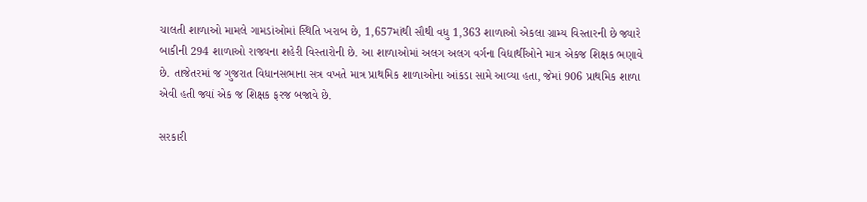ચાલતી શાળાઓ મામલે ગામડાંઓમાં સ્થિતિ ખરાબ છે, 1,657માંથી સૌથી વધુ 1,363 શાળાઓ એકલા ગ્રામ્ય વિસ્તારની છે જ્યારે બાકીની 294 શાળાઓ રાજ્યના શહેરી વિસ્તારોની છે. આ શાળાઓમાં અલગ અલગ વર્ગના વિદ્યાર્થીઓને માત્ર એકજ શિક્ષક ભણાવે છે. તાજેતરમાં જ ગુજરાત વિધાનસભાના સત્ર વખતે માત્ર પ્રાથમિક શાળાઓના આંકડા સામે આવ્યા હતા, જેમાં 906 પ્રાથમિક શાળા એવી હતી જ્યાં એક જ શિક્ષક ફરજ બજાવે છે.

સરકારી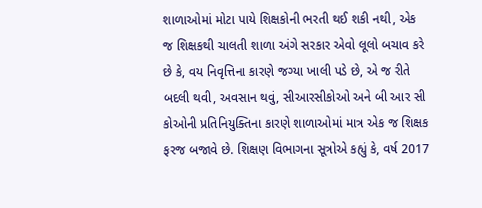શાળાઓમાં મોટા પાયે શિક્ષકોની ભરતી થઈ શકી નથી, એક જ શિક્ષકથી ચાલતી શાળા અંગે સરકાર એવો લૂલો બચાવ કરે છે કે, વય નિવૃત્તિના કારણે જગ્યા ખાલી પડે છે, એ જ રીતે બદલી થવી, અવસાન થવું, સીઆરસીકોઓ અને બી આર સી કોઓની પ્રતિનિયુક્તિના કારણે શાળાઓમાં માત્ર એક જ શિક્ષક ફરજ બજાવે છે. શિક્ષણ વિભાગના સૂત્રોએ કહ્યું કે, વર્ષ 2017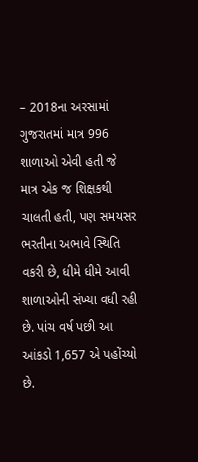– 2018ના અરસામાં ગુજરાતમાં માત્ર 996 શાળાઓ એવી હતી જે માત્ર એક જ શિક્ષકથી ચાલતી હતી, પણ સમયસર ભરતીના અભાવે સ્થિતિ વકરી છે, ધીમે ધીમે આવી શાળાઓની સંખ્યા વધી રહી છે. પાંચ વર્ષ પછી આ આંકડો 1,657 એ પહોંચ્યો છે.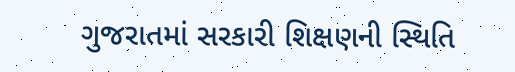ગુજરાતમાં સરકારી શિક્ષણની સ્થિતિ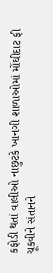કફોડી થતાં વાલીઓ નાછુટકે ખાનગી શાળાઓમાં મોંઘીદાટ ફી ચૂકવીને સંતાનને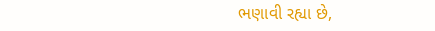ભણાવી રહ્યા છે,